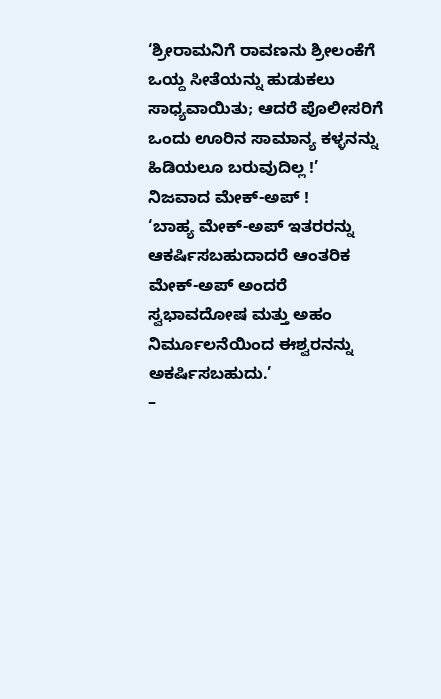‘ಶ್ರೀರಾಮನಿಗೆ ರಾವಣನು ಶ್ರೀಲಂಕೆಗೆ ಒಯ್ದ ಸೀತೆಯನ್ನು ಹುಡುಕಲು ಸಾಧ್ಯವಾಯಿತು; ಆದರೆ ಪೊಲೀಸರಿಗೆ ಒಂದು ಊರಿನ ಸಾಮಾನ್ಯ ಕಳ್ಳನನ್ನು ಹಿಡಿಯಲೂ ಬರುವುದಿಲ್ಲ !’
ನಿಜವಾದ ಮೇಕ್-ಅಪ್ !
‘ಬಾಹ್ಯ ಮೇಕ್-ಅಪ್ ಇತರರನ್ನು ಆಕರ್ಷಿಸಬಹುದಾದರೆ ಆಂತರಿಕ ಮೇಕ್-ಅಪ್ ಅಂದರೆ ಸ್ವಭಾವದೋಷ ಮತ್ತು ಅಹಂ ನಿರ್ಮೂಲನೆಯಿಂದ ಈಶ್ವರನನ್ನು ಅಕರ್ಷಿಸಬಹುದು.’
–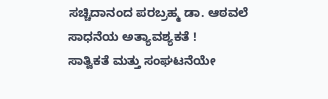ಸಚ್ಚಿದಾನಂದ ಪರಬ್ರಹ್ಮ ಡಾ. ಆಠವಲೆ
ಸಾಧನೆಯ ಅತ್ಯಾವಶ್ಯಕತೆ !
ಸಾತ್ವಿಕತೆ ಮತ್ತು ಸಂಘಟನೆಯೇ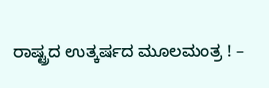ರಾಷ್ಟ್ರದ ಉತ್ಕರ್ಷದ ಮೂಲಮಂತ್ರ ! –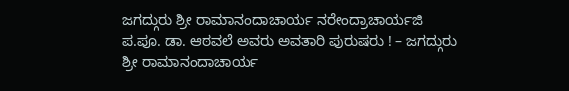ಜಗದ್ಗುರು ಶ್ರೀ ರಾಮಾನಂದಾಚಾರ್ಯ ನರೇಂದ್ರಾಚಾರ್ಯಜಿ
ಪ.ಪೂ. ಡಾ. ಆಠವಲೆ ಅವರು ಅವತಾರಿ ಪುರುಷರು ! – ಜಗದ್ಗುರು ಶ್ರೀ ರಾಮಾನಂದಾಚಾರ್ಯ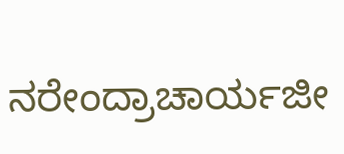ನರೇಂದ್ರಾಚಾರ್ಯಜೀ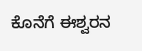ಕೊನೆಗೆ ಈಶ್ವರನ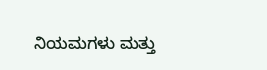ನಿಯಮಗಳು ಮತ್ತು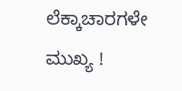ಲೆಕ್ಕಾಚಾರಗಳೇ ಮುಖ್ಯ !